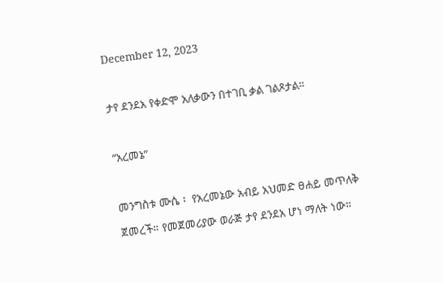December 12, 2023

ታየ ደንደአ የቀድሞ አለቃውን በተገቢ ቃል ገልጾታል።

“አረመኔ”

መንግስቱ ሙሴ ፡  የአረመኔው አብይ አህመድ ፀሐይ መጥለቅ ጀመረች። የመጀመሪያው ወራጅ ታየ ደንደአ ሆነ ማለት ነው።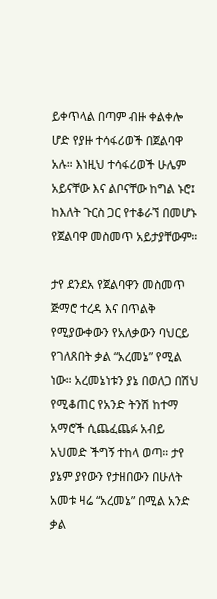ይቀጥላል በጣም ብዙ ቀልቀሎ ሆድ የያዙ ተሳፋሪወች በጀልባዋ አሉ። እነዚህ ተሳፋሪወች ሁሌም አይናቸው እና ልቦናቸው ከግል ኑሮ፤ ከእለት ጉርስ ጋር የተቆራኘ በመሆኑ የጀልባዋ መስመጥ አይታያቸውም።

ታየ ደንደአ የጀልባዋን መስመጥ ጅማሮ ተረዳ እና በጥልቅ የሚያውቀውን የአለቃውን ባህርይ የገለጸበት ቃል “አረመኔ” የሚል ነው። አረመኔነቱን ያኔ በወለጋ በሽህ የሚቆጠር የአንድ ትንሽ ከተማ አማሮች ሲጨፈጨፉ አብይ አህመድ ችግኝ ተከላ ወጣ። ታየ ያኔም ያየውን የታዘበውን በሁለት አመቱ ዛሬ “አረመኔ” በሚል አንድ ቃል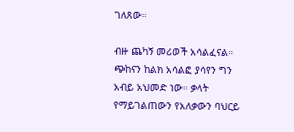ገለጸው።

ብዙ ጨካኝ መሪወች አሳልፈናል። ጭከናን ከልክ አሳልፎ ያሳየን ግን አብይ አህመድ ነው። ቃላት የማይገልጠውን የአለቃውን ባህርይ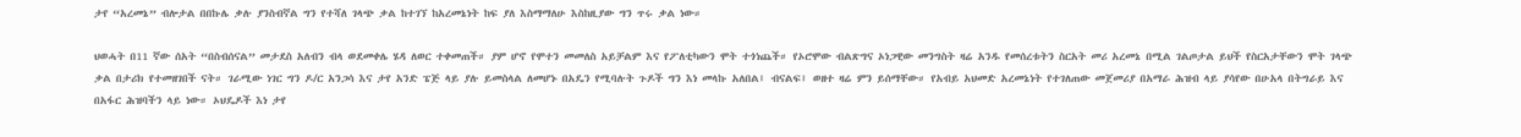ታየ “አረመኔ” ብሎታል በበኩሌ ቃሉ ያንስብኛል ግን የተሻለ ገላጭ ቃል ከተገኘ ከአረመኔነት ከፍ ያለ እስማማለሁ እስከዚያው ግን ጥሩ ቃል ነው።

ህወሓት በ11 ኛው ሰአት “በስብሰናል” መታደስ አለብን ብላ ወደመቀሌ ሄዳ ለወር ተቀመጠች። ያም ሆኖ የሞተን መመለስ አይቻልም እና የፖለቲካውን ሞት ተጎነጨች። የኦሮሞው ብልጽግና ኦነጋዊው መንግስት ዛሬ አንዱ የመሰረቱትን ስርአት መሪ አረመኔ በሚል ገልጦታል ይህች የስርአታቸውን ሞት ገላጭ ቃል በታሪክ የተመዘገበች ናት። ገራሚው ነገር ግን ዶ/ር አንጋሳ እና ታየ አንድ ፔጅ ላይ ያሉ ይመስላል ለመሆኑ በአዴን የሚባሉት ጉዶች ግን እነ መላኩ አለበል፤ ብናልፍ፤ ወዘተ ዛሬ ምን ይሰማቸው። የአብይ አህመድ አረመኔነት የተገለጠው መጀመሪያ በአማራ ሕዝብ ላይ ያሳየው በሁአላ በትግራይ እና በአፋር ሕዝባችን ላይ ነው። ኦህዴዶች እነ ታየ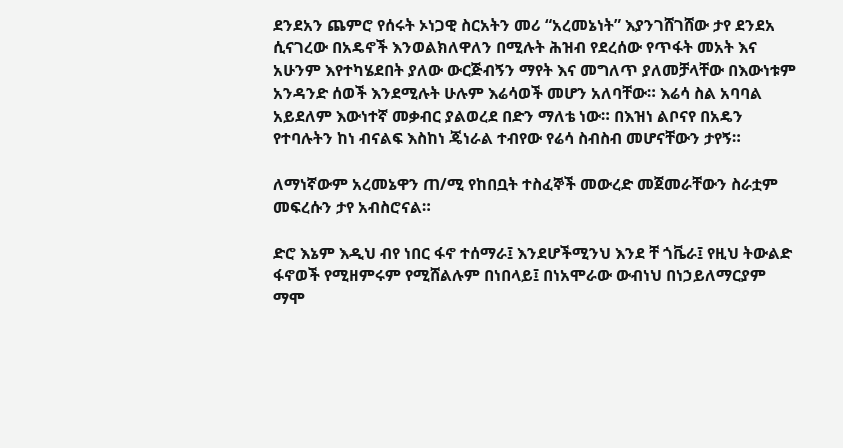ደንደአን ጨምሮ የሰሩት ኦነጋዊ ስርአትን መሪ “አረመኔነት” እያንገሸገሸው ታየ ደንደአ ሲናገረው በአዴኖች እንወልክለዋለን በሚሉት ሕዝብ የደረሰው የጥፋት መአት እና አሁንም እየተካሄደበት ያለው ውርጅብኝን ማየት እና መግለጥ ያለመቻላቸው በእውነቱም አንዳንድ ሰወች እንደሚሉት ሁሉም እሬሳወች መሆን አለባቸው። እሬሳ ስል አባባል አይደለም እውነተኛ መቃብር ያልወረደ በድን ማለቴ ነው። በእዝነ ልቦናየ በአዴን የተባሉትን ከነ ብናልፍ እስከነ ጄነራል ተብየው የሬሳ ስብስብ መሆናቸውን ታየኝ።

ለማነኛውም አረመኔዋን ጠ/ሚ የከበቧት ተስፈኞች መውረድ መጀመራቸውን ስራቷም መፍረሱን ታየ አብስሮናል።

ድሮ እኔም እዲህ ብየ ነበር ፋኖ ተሰማራ፤ እንደሆችሚንህ እንደ ቸ ጎቬራ፤ የዚህ ትውልድ ፋኖወች የሚዘምሩም የሚሸልሉም በነበላይ፤ በነአሞራው ውብነህ በነኃይለማርያም ማሞ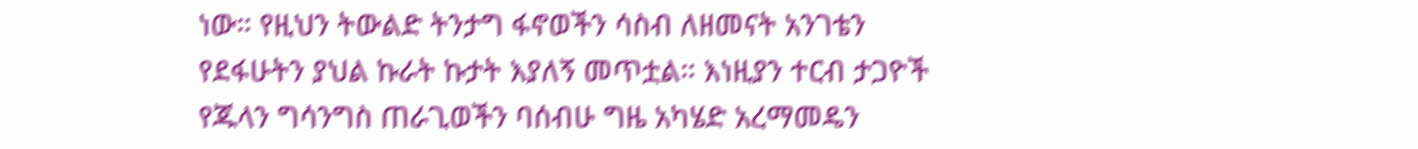ነው። የዚህን ትውልድ ትንታግ ፋኖወችን ሳስብ ለዘመናት አንገቴን የደፋሁትን ያህል ኩራት ኩታት እያለኝ መጥቷል። እነዚያን ተርብ ታጋዮች የጁላን ግሳንግስ ጠራጊወችን ባሰብሁ ግዜ አካሄድ አረማመዴን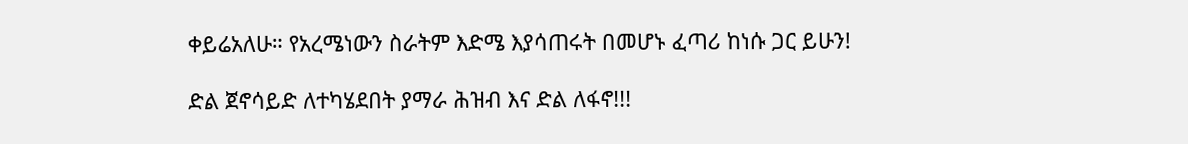ቀይሬአለሁ። የአረሜነውን ስራትም እድሜ እያሳጠሩት በመሆኑ ፈጣሪ ከነሱ ጋር ይሁን!

ድል ጀኖሳይድ ለተካሄደበት ያማራ ሕዝብ እና ድል ለፋኖ!!!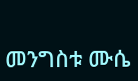መንግስቱ ሙሴ